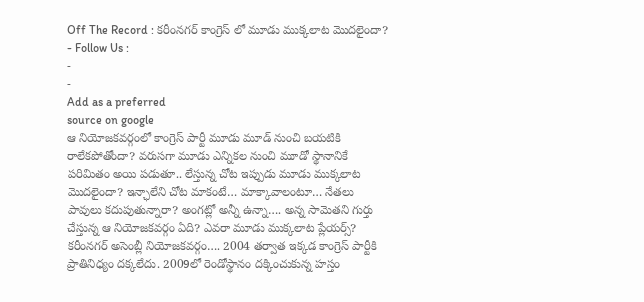Off The Record : కరీంనగర్ కాంగ్రెస్ లో మూడు ముక్కలాట మొదలైందా?
- Follow Us :
-
-
Add as a preferred
source on google
ఆ నియోజకవర్గంలో కాంగ్రెస్ పార్టీ మూడు మూడ్ నుంచి బయటికి రాలేకపోతోందా? వరుసగా మూడు ఎన్నికల నుంచి మూడో స్థానానికే పరిమితం అయి పడుతూ.. లేస్తున్న చోట ఇప్పుడు మూడు ముక్కలాట మొదలైందా? ఇన్ఛాలేని చోట మాకంటే… మాక్కావాలంటూ… నేతలు పావులు కదుపుతున్నారా? అంగట్లో అన్నీ ఉన్నా…. అన్న సామెతని గుర్తు చేస్తున్న ఆ నియోజకవర్గం ఏది? ఎవరా మూడు ముక్కలాట ప్లేయర్స్? కరీంనగర్ అసెంబ్లీ నియోజకవర్గం…. 2004 తర్వాత ఇక్కడ కాంగ్రెస్ పార్టీకి ప్రాతినిధ్యం దక్కలేదు. 2009లో రెండోస్థానం దక్కించుకున్న హస్తం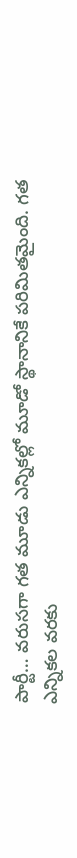పార్టీ… వరుసగా గత మూడు ఎన్నికల్లో మూడో స్థానానికే పరిమితమైంది. గత ఎన్నికల వరకు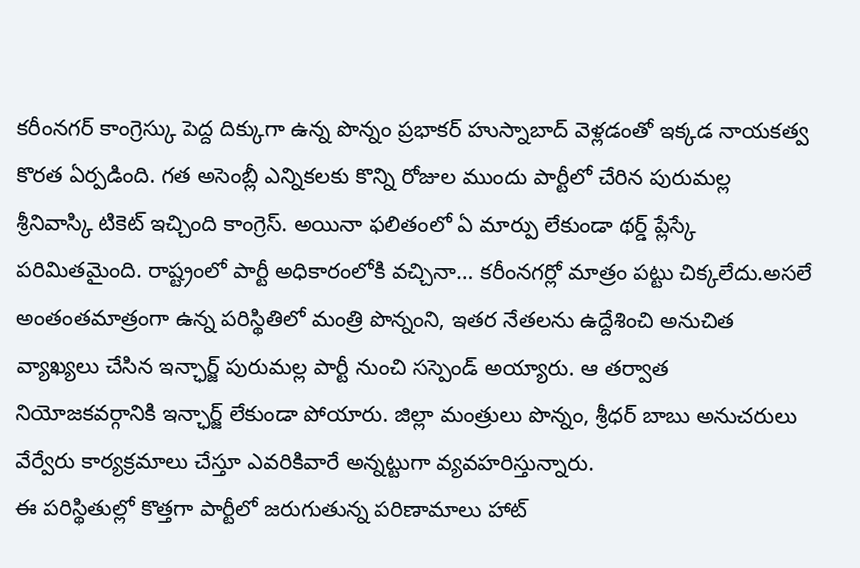కరీంనగర్ కాంగ్రెస్కు పెద్ద దిక్కుగా ఉన్న పొన్నం ప్రభాకర్ హుస్నాబాద్ వెళ్లడంతో ఇక్కడ నాయకత్వ కొరత ఏర్పడింది. గత అసెంబ్లీ ఎన్నికలకు కొన్ని రోజుల ముందు పార్టీలో చేరిన పురుమల్ల శ్రీనివాస్కి టికెట్ ఇచ్చింది కాంగ్రెస్. అయినా ఫలితంలో ఏ మార్పు లేకుండా థర్డ్ ప్లేస్కే పరిమితమైంది. రాష్ట్రంలో పార్టీ అధికారంలోకి వచ్చినా… కరీంనగర్లో మాత్రం పట్టు చిక్కలేదు.అసలే అంతంతమాత్రంగా ఉన్న పరిస్థితిలో మంత్రి పొన్నంని, ఇతర నేతలను ఉద్దేశించి అనుచిత వ్యాఖ్యలు చేసిన ఇన్ఛార్జ్ పురుమల్ల పార్టీ నుంచి సస్పెండ్ అయ్యారు. ఆ తర్వాత నియోజకవర్గానికి ఇన్ఛార్జ్ లేకుండా పోయారు. జిల్లా మంత్రులు పొన్నం, శ్రీధర్ బాబు అనుచరులు వేర్వేరు కార్యక్రమాలు చేస్తూ ఎవరికివారే అన్నట్టుగా వ్యవహరిస్తున్నారు.
ఈ పరిస్థితుల్లో కొత్తగా పార్టీలో జరుగుతున్న పరిణామాలు హాట్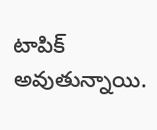టాపిక్ అవుతున్నాయి.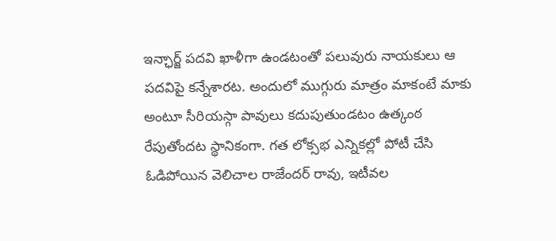ఇన్ఛార్జ్ పదవి ఖాళీగా ఉండటంతో పలువురు నాయకులు ఆ పదవిపై కన్నేశారట. అందులో ముగ్గురు మాత్రం మాకంటే మాకు అంటూ సీరియస్గా పావులు కదుపుతుండటం ఉత్కంఠ రేపుతోందట స్థానికంగా. గత లోక్సభ ఎన్నికల్లో పోటీ చేసి ఓడిపోయిన వెలిచాల రాజేందర్ రావు, ఇటీవల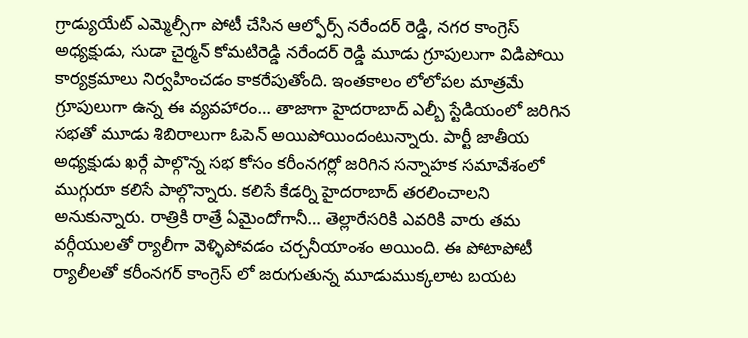గ్రాడ్యుయేట్ ఎమ్మెల్సీగా పోటీ చేసిన ఆల్ఫోర్స్ నరేందర్ రెడ్డి, నగర కాంగ్రెస్ అధ్యక్షుడు, సుడా చైర్మన్ కోమటిరెడ్డి నరేందర్ రెడ్డి మూడు గ్రూపులుగా విడిపోయి కార్యక్రమాలు నిర్వహించడం కాకరేపుతోంది. ఇంతకాలం లోలోపల మాత్రమే గ్రూపులుగా ఉన్న ఈ వ్యవహారం… తాజాగా హైదరాబాద్ ఎల్బీ స్టేడియంలో జరిగిన సభతో మూడు శిబిరాలుగా ఓపెన్ అయిపోయిందంటున్నారు. పార్టీ జాతీయ అధ్యక్షుడు ఖర్గే పాల్గొన్న సభ కోసం కరీంనగర్లో జరిగిన సన్నాహక సమావేశంలో ముగ్గురూ కలిసే పాల్గొన్నారు. కలిసే కేడర్ని హైదరాబాద్ తరలించాలని అనుకున్నారు. రాత్రికి రాత్రే ఏమైందోగానీ… తెల్లారేసరికి ఎవరికి వారు తమ వర్గీయులతో ర్యాలీగా వెళ్ళిపోవడం చర్చనీయాంశం అయింది. ఈ పోటాపోటీ ర్యాలీలతో కరీంనగర్ కాంగ్రెస్ లో జరుగుతున్న మూడుముక్కలాట బయట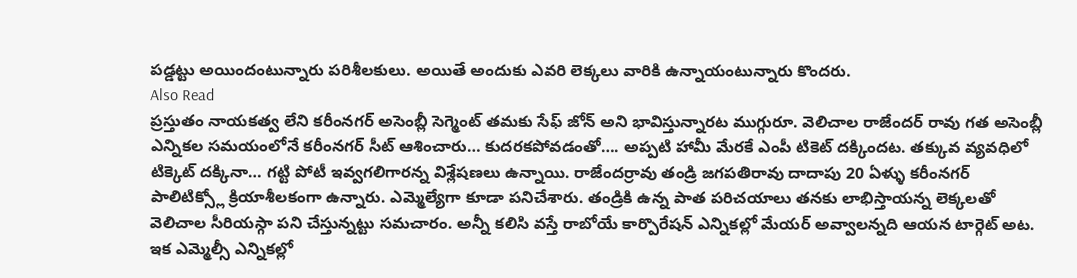పడ్డట్టు అయిందంటున్నారు పరిశీలకులు. అయితే అందుకు ఎవరి లెక్కలు వారికి ఉన్నాయంటున్నారు కొందరు.
Also Read
ప్రస్తుతం నాయకత్వ లేని కరీంనగర్ అసెంబ్లీ సెగ్మెంట్ తమకు సేఫ్ జోన్ అని భావిస్తున్నారట ముగ్గురూ. వెలిచాల రాజేందర్ రావు గత అసెంబ్లీ ఎన్నికల సమయంలోనే కరీంనగర్ సీట్ ఆశించారు… కుదరకపోవడంతో…. అప్పటి హామీ మేరకే ఎంపీ టికెట్ దక్కిందట. తక్కువ వ్యవధిలో టిక్కెట్ దక్కినా… గట్టి పోటీ ఇవ్వగలిగారన్న విశ్లేషణలు ఉన్నాయి. రాజేందర్రావు తండ్రి జగపతిరావు దాదాపు 20 ఏళ్ళు కరీంనగర్ పాలిటిక్స్లో క్రియాశీలకంగా ఉన్నారు. ఎమ్మెల్యేగా కూడా పనిచేశారు. తండ్రికి ఉన్న పాత పరిచయాలు తనకు లాభిస్తాయన్న లెక్కలతో వెలిచాల సీరియస్గా పని చేస్తున్నట్టు సమచారం. అన్నీ కలిసి వస్తే రాబోయే కార్పొరేషన్ ఎన్నికల్లో మేయర్ అవ్వాలన్నది ఆయన టార్గెట్ అట. ఇక ఎమ్మెల్సీ ఎన్నికల్లో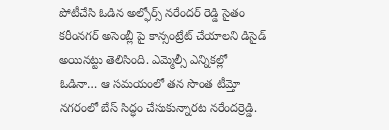పోటీచేసి ఓడిన అల్ఫోర్స్ నరేందర్ రెడ్డి సైతం కరీంనగర్ అసెంబ్లీ పై కాన్సంట్రేట్ చేయాలని డిసైడ్ అయినట్టు తెలిసింది. ఎమ్మెల్సీ ఎన్నికల్లో ఓడినా… ఆ సమయంలో తన సొంత టీమ్తో నగరంలో బేస్ సిద్ధం చేసుకున్నారట నరేందర్రెడ్డి.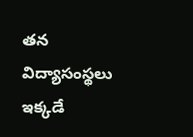తన విద్యాసంస్థలు ఇక్కడే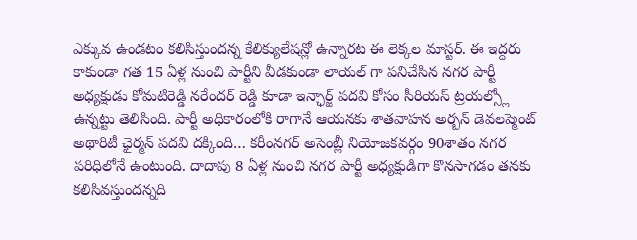ఎక్కువ ఉండటం కలిసిస్తుందన్న కేలిక్యులేషన్లో ఉన్నారట ఈ లెక్కల మాస్టర్. ఈ ఇద్దరు కాకుండా గత 15 ఏళ్ల నుంచి పార్టీని వీడకుండా లాయల్ గా పనిచేసిన నగర పార్టీ అధ్యక్షుడు కోమటిరెడ్డి నరేందర్ రెడ్డి కూడా ఇన్ఛార్జ్ పదవి కోసం సీరియస్ ట్రయల్స్లో ఉన్నట్టు తెలిసింది. పార్టీ అధికారంలోకి రాగానే ఆయనకు శాతవాహన అర్బన్ డెవలప్మెంట్ అథారిటీ ఛైర్మన్ పదవి దక్కింది… కరీంనగర్ అసెంబ్లీ నియోజకవర్గం 90శాతం నగర పరిధిలోనే ఉంటుంది. దాదాపు 8 ఏళ్ల నుంచి నగర పార్టీ అధ్యక్షుడిగా కొనసాగడం తనకు కలిసివస్తుందన్నది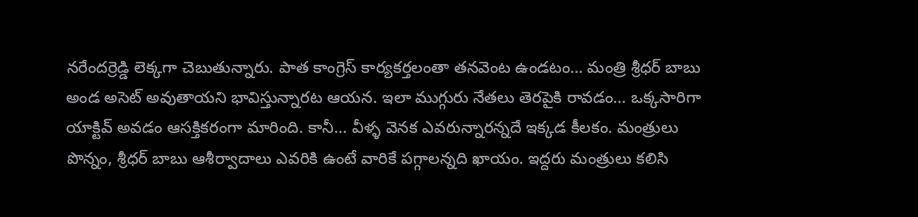నరేందర్రెడ్డి లెక్కగా చెబుతున్నారు. పాత కాంగ్రెస్ కార్యకర్తలంతా తనవెంట ఉండటం… మంత్రి శ్రీధర్ బాబు అండ అసెట్ అవుతాయని భావిస్తున్నారట ఆయన. ఇలా ముగ్గురు నేతలు తెరపైకి రావడం… ఒక్కసారిగా యాక్టివ్ అవడం ఆసక్తికరంగా మారింది. కానీ… వీళ్ళ వెనక ఎవరున్నారన్నదే ఇక్కడ కీలకం. మంత్రులు పొన్నం, శ్రీధర్ బాబు ఆశీర్వాదాలు ఎవరికి ఉంటే వారికే పగ్గాలన్నది ఖాయం. ఇద్దరు మంత్రులు కలిసి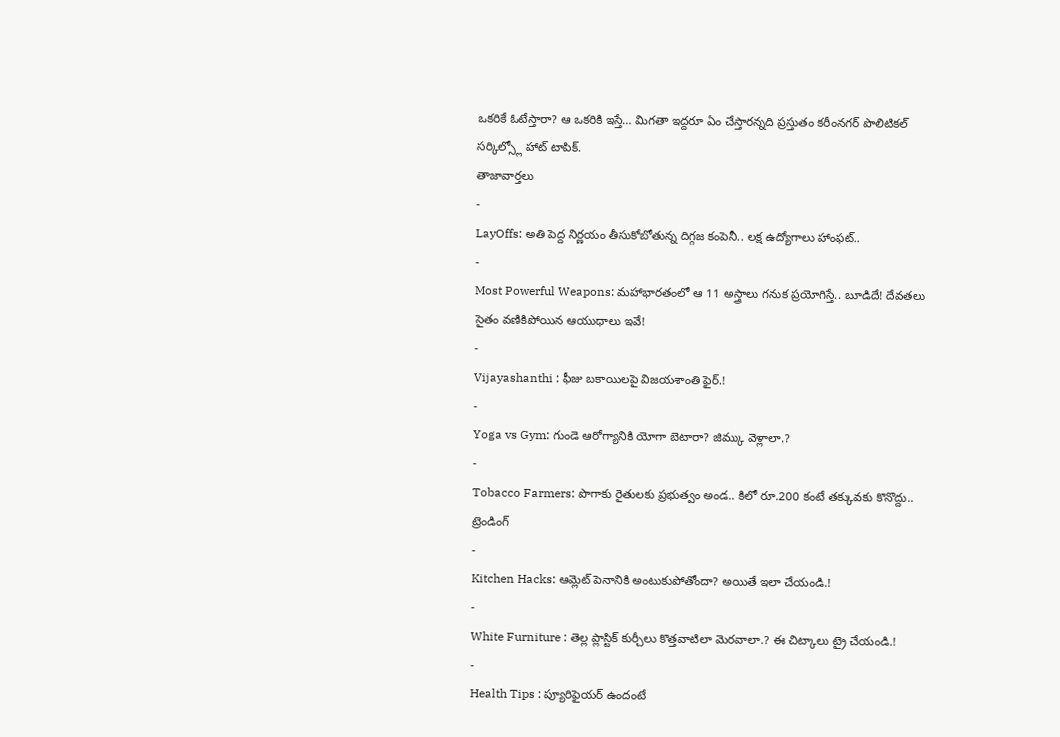ఒకరికే ఓటేస్తారా? ఆ ఒకరికి ఇస్తే… మిగతా ఇద్దరూ ఏం చేస్తారన్నది ప్రస్తుతం కరీంనగర్ పొలిటికల్ సర్కిల్స్లో హాట్ టాపిక్.
తాజావార్తలు
-
LayOffs: అతి పెద్ద నిర్ణయం తీసుకోబోతున్న దిగ్గజ కంపెనీ.. లక్ష ఉద్యోగాలు హాంఫట్..
-
Most Powerful Weapons: మహాభారతంలో ఆ 11 అస్త్రాలు గనుక ప్రయోగిస్తే.. బూడిదే! దేవతలు సైతం వణికిపోయిన ఆయుధాలు ఇవే!
-
Vijayashanthi : ఫీజు బకాయిలపై విజయశాంతి ఫైర్.!
-
Yoga vs Gym: గుండె ఆరోగ్యానికి యోగా బెటారా? జిమ్కు వెళ్లాలా.?
-
Tobacco Farmers: పొగాకు రైతులకు ప్రభుత్వం అండ.. కిలో రూ.200 కంటే తక్కువకు కొనొద్దు..
ట్రెండింగ్
-
Kitchen Hacks: ఆమ్లెట్ పెనానికి అంటుకుపోతోందా? అయితే ఇలా చేయండి.!
-
White Furniture : తెల్ల ప్లాస్టిక్ కుర్చీలు కొత్తవాటిలా మెరవాలా.? ఈ చిట్కాలు ట్రై చేయండి.!
-
Health Tips : ప్యూరిఫైయర్ ఉందంటే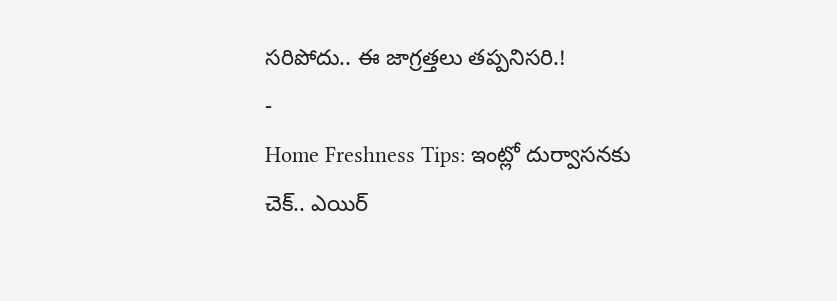సరిపోదు.. ఈ జాగ్రత్తలు తప్పనిసరి.!
-
Home Freshness Tips: ఇంట్లో దుర్వాసనకు చెక్.. ఎయిర్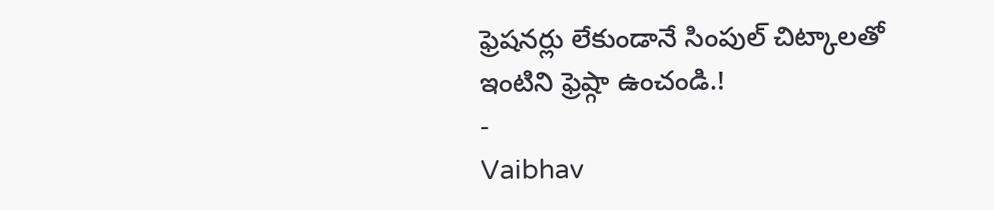ఫ్రెషనర్లు లేకుండానే సింపుల్ చిట్కాలతో ఇంటిని ఫ్రెష్గా ఉంచండి.!
-
Vaibhav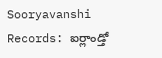Sooryavanshi Records: ఐర్లాండ్తో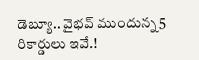డెబ్యూ.. వైభవ్ ముందున్న 5 రికార్డులు ఇవే.!